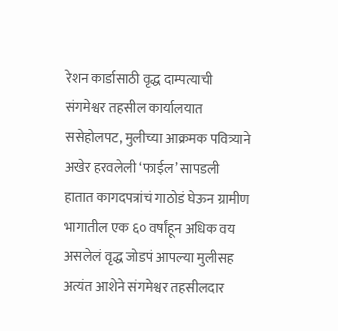रेशन कार्डासाठी वृद्ध दाम्पत्याची संगमेश्वर तहसील कार्यालयात ससेहोलपट, मुलीच्या आक्रमक पवित्र्याने अखेर हरवलेली ‘फाईल’ सापडली
हातात कागदपत्रांचं गाठोडं घेऊन ग्रामीण भागातील एक ६० वर्षांहून अधिक वय असलेलं वृद्ध जोडपं आपल्या मुलीसह अत्यंत आशेने संगमेश्वर तहसीलदार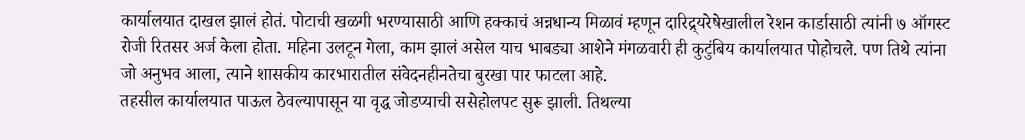कार्यालयात दाखल झालं होतं. पोटाची खळगी भरण्यासाठी आणि हक्काचं अन्नधान्य मिळावं म्हणून दारिद्र्यरेषेखालील रेशन कार्डासाठी त्यांनी ७ ऑगस्ट रोजी रितसर अर्ज केला होता. महिना उलटून गेला, काम झालं असेल याच भाबड्या आशेने मंगळवारी ही कुटुंबिय कार्यालयात पोहोचले. पण तिथे त्यांना जो अनुभव आला, त्याने शासकीय कारभारातील संवेदनहीनतेचा बुरखा पार फाटला आहे.
तहसील कार्यालयात पाऊल ठेवल्यापासून या वृद्ध जोडप्याची ससेहोलपट सुरू झाली. तिथल्या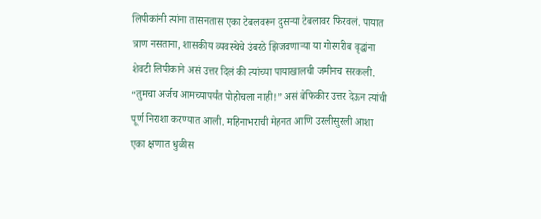लिपीकांनी त्यांना तासनतास एका टेबलवरून दुसऱ्या टेबलावर फिरवलं. पायात त्राण नसताना, शासकीय व्यवस्थेचे उंबरठे झिजवणाऱ्या या गोरगरीब वृद्धांना शेवटी लिपीकाने असं उत्तर दिलं की त्यांच्या पायाखालची जमीनच सरकली. “तुमचा अर्जच आमच्यापर्यंत पोहोचला नाही!” असं बेफिकीर उत्तर देऊन त्यांची पूर्ण निराशा करण्यात आली. महिनाभराची मेहनत आणि उरलीसुरली आशा एका क्षणात धुळीस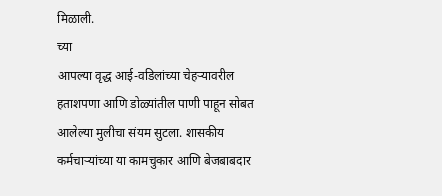मिळाली.
च्या
आपल्या वृद्ध आई-वडिलांच्या चेहऱ्यावरील हताशपणा आणि डोळ्यांतील पाणी पाहून सोबत आलेल्या मुलीचा संयम सुटला. शासकीय कर्मचाऱ्यांच्या या कामचुकार आणि बेजबाबदार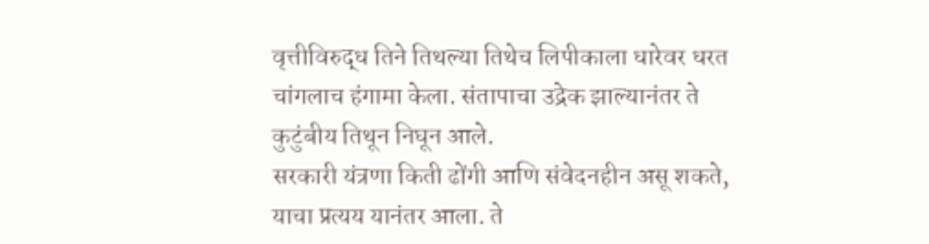वृत्तीविरुद्ध तिने तिथल्या तिथेच लिपीकाला धारेवर धरत चांगलाच हंगामा केला. संतापाचा उद्रेक झाल्यानंतर ते कुटुंबीय तिथून निघून आले.
सरकारी यंत्रणा किती ढोंगी आणि संवेदनहीन असू शकते, याचा प्रत्यय यानंतर आला. ते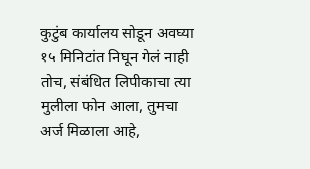कुटुंब कार्यालय सोडून अवघ्या १५ मिनिटांत निघून गेलं नाही तोच, संबंधित लिपीकाचा त्या मुलीला फोन आला, तुमचा अर्ज मिळाला आहे,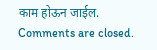काम होऊन जाईल.
Comments are closed.